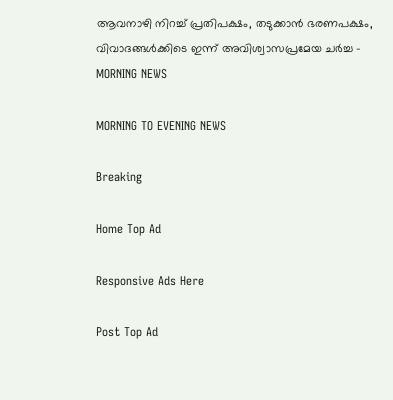ആവനാഴി നിറച്ച് പ്രതിപക്ഷം, തടുക്കാന്‍ ഭരണപക്ഷം, വിവാദങ്ങള്‍ക്കിടെ ഇന്ന് അവിശ്വാസപ്രമേയ ചര്‍ച്ച - MORNING NEWS

MORNING TO EVENING NEWS

Breaking

Home Top Ad

Responsive Ads Here

Post Top Ad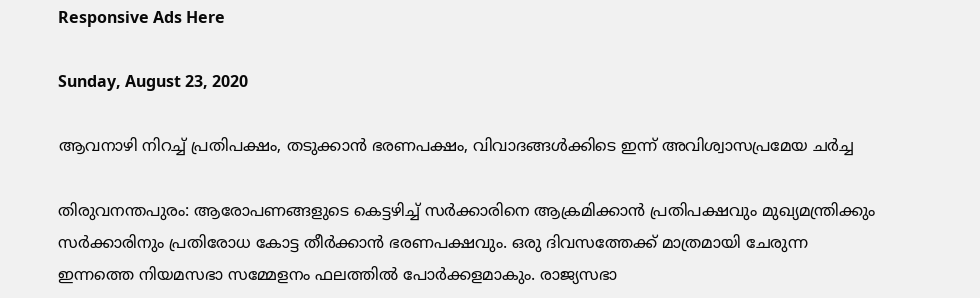Responsive Ads Here

Sunday, August 23, 2020

ആവനാഴി നിറച്ച് പ്രതിപക്ഷം, തടുക്കാന്‍ ഭരണപക്ഷം, വിവാദങ്ങള്‍ക്കിടെ ഇന്ന് അവിശ്വാസപ്രമേയ ചര്‍ച്ച

തിരുവനന്തപുരം: ആരോപണങ്ങളുടെ കെട്ടഴിച്ച് സർക്കാരിനെ ആക്രമിക്കാൻ പ്രതിപക്ഷവും മുഖ്യമന്ത്രിക്കും സർക്കാരിനും പ്രതിരോധ കോട്ട തീർക്കാൻ ഭരണപക്ഷവും. ഒരു ദിവസത്തേക്ക് മാത്രമായി ചേരുന്ന ഇന്നത്തെ നിയമസഭാ സമ്മേളനം ഫലത്തിൽ പോർക്കളമാകും. രാജ്യസഭാ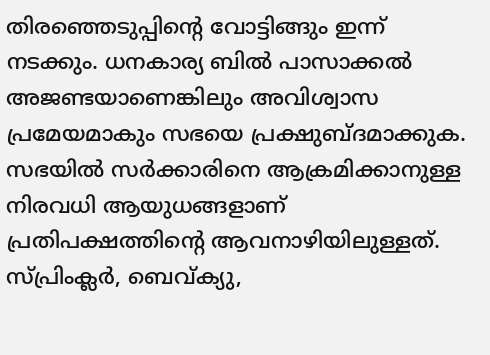തിരഞ്ഞെടുപ്പിന്റെ വോട്ടിങ്ങും ഇന്ന് നടക്കും. ധനകാര്യ ബിൽ പാസാക്കൽ അജണ്ടയാണെങ്കിലും അവിശ്വാസ പ്രമേയമാകും സഭയെ പ്രക്ഷുബ്ദമാക്കുക. സഭയിൽ സർക്കാരിനെ ആക്രമിക്കാനുള്ള നിരവധി ആയുധങ്ങളാണ് പ്രതിപക്ഷത്തിന്റെ ആവനാഴിയിലുള്ളത്. സ്പ്രിംക്ലർ, ബെവ്ക്യു,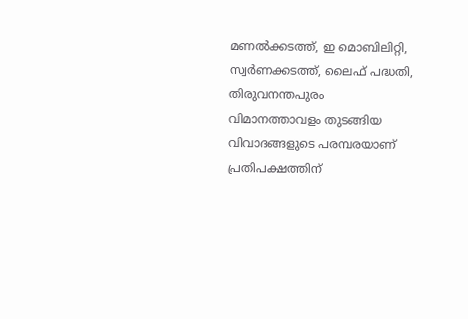മണൽക്കടത്ത്, ഇ മൊബിലിറ്റി, സ്വർണക്കടത്ത്, ലൈഫ് പദ്ധതി, തിരുവനന്തപുരം വിമാനത്താവളം തുടങ്ങിയ വിവാദങ്ങളുടെ പരമ്പരയാണ് പ്രതിപക്ഷത്തിന്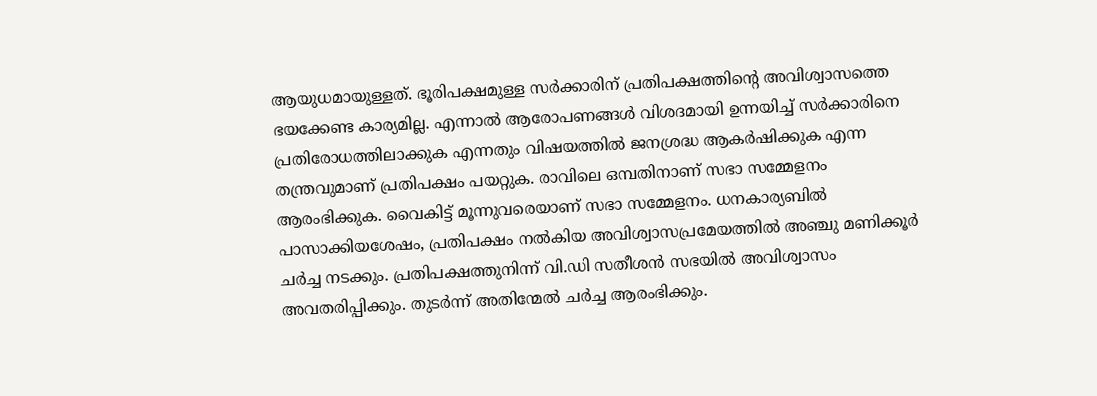ആയുധമായുള്ളത്. ഭൂരിപക്ഷമുള്ള സർക്കാരിന് പ്രതിപക്ഷത്തിന്റെ അവിശ്വാസത്തെ ഭയക്കേണ്ട കാര്യമില്ല. എന്നാൽ ആരോപണങ്ങൾ വിശദമായി ഉന്നയിച്ച് സർക്കാരിനെ പ്രതിരോധത്തിലാക്കുക എന്നതും വിഷയത്തിൽ ജനശ്രദ്ധ ആകർഷിക്കുക എന്ന തന്ത്രവുമാണ് പ്രതിപക്ഷം പയറ്റുക. രാവിലെ ഒമ്പതിനാണ് സഭാ സമ്മേളനം ആരംഭിക്കുക. വൈകിട്ട് മൂന്നുവരെയാണ് സഭാ സമ്മേളനം. ധനകാര്യബിൽ പാസാക്കിയശേഷം, പ്രതിപക്ഷം നൽകിയ അവിശ്വാസപ്രമേയത്തിൽ അഞ്ചു മണിക്കൂർ ചർച്ച നടക്കും. പ്രതിപക്ഷത്തുനിന്ന് വി.ഡി സതീശൻ സഭയിൽ അവിശ്വാസം അവതരിപ്പിക്കും. തുടർന്ന് അതിന്മേൽ ചർച്ച ആരംഭിക്കും.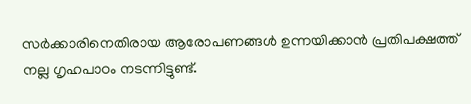സർക്കാരിനെതിരായ ആരോപണങ്ങൾ ഉന്നയിക്കാൻ പ്രതിപക്ഷത്ത് നല്ല ഗൃഹപാഠം നടന്നിട്ടുണ്ട്.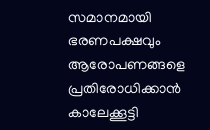സമാനമായി ഭരണപക്ഷവും ആരോപണങ്ങളെ പ്രതിരോധിക്കാൻ കാലേക്കൂട്ടി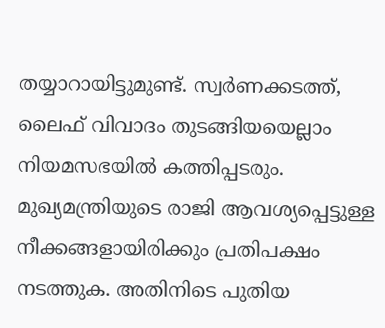തയ്യാറായിട്ടുമുണ്ട്. സ്വർണക്കടത്ത്, ലൈഫ് വിവാദം തുടങ്ങിയയെല്ലാം നിയമസഭയിൽ കത്തിപ്പടരും. മുഖ്യമന്ത്രിയുടെ രാജി ആവശ്യപ്പെട്ടുള്ള നീക്കങ്ങളായിരിക്കും പ്രതിപക്ഷം നടത്തുക. അതിനിടെ പുതിയ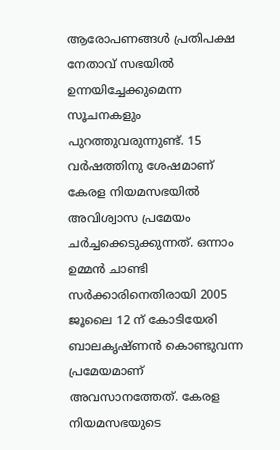ആരോപണങ്ങൾ പ്രതിപക്ഷ നേതാവ് സഭയിൽ ഉന്നയിച്ചേക്കുമെന്ന സൂചനകളും പുറത്തുവരുന്നുണ്ട്. 15 വർഷത്തിനു ശേഷമാണ് കേരള നിയമസഭയിൽ അവിശ്വാസ പ്രമേയം ചർച്ചക്കെടുക്കുന്നത്. ഒന്നാം ഉമ്മൻ ചാണ്ടി സർക്കാരിനെതിരായി 2005 ജൂലൈ 12 ന് കോടിയേരി ബാലകൃഷ്ണൻ കൊണ്ടുവന്ന പ്രമേയമാണ് അവസാനത്തേത്. കേരള നിയമസഭയുടെ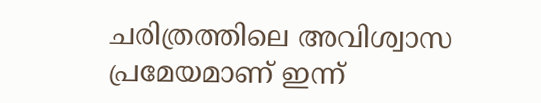ചരിത്രത്തിലെ അവിശ്വാസ പ്രമേയമാണ് ഇന്ന്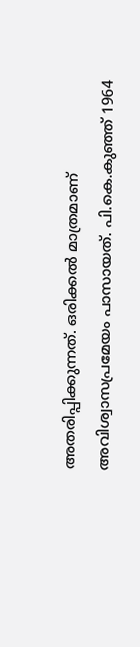അതരിപ്പിക്കുന്നത്. ഒരിക്കൽ മാത്രമാണ് അവിശ്വാസപ്രമേയം പാസായത്. പി.കെ.കുഞ്ഞ് 1964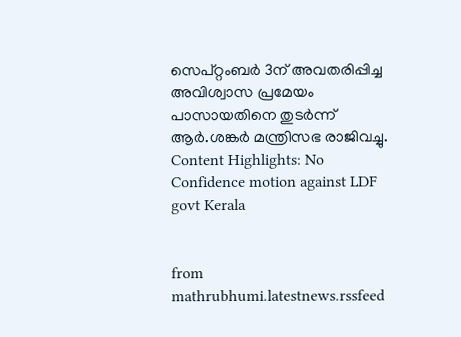സെപ്റ്റംബർ 3ന് അവതരിപ്പിച്ച അവിശ്വാസ പ്രമേയം പാസായതിനെ തുടർന്ന് ആർ.ശങ്കർ മന്ത്രിസഭ രാജിവച്ചു. Content Highlights: No Confidence motion against LDF govt Kerala


from mathrubhumi.latestnews.rssfeed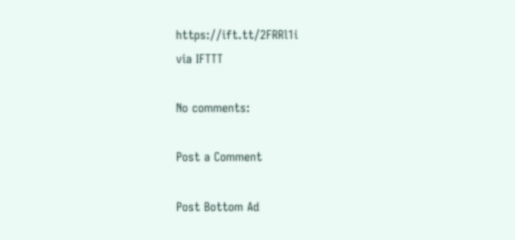https://ift.tt/2FRRl1i
via IFTTT

No comments:

Post a Comment

Post Bottom Ad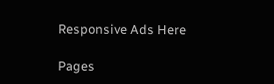Responsive Ads Here

Pages